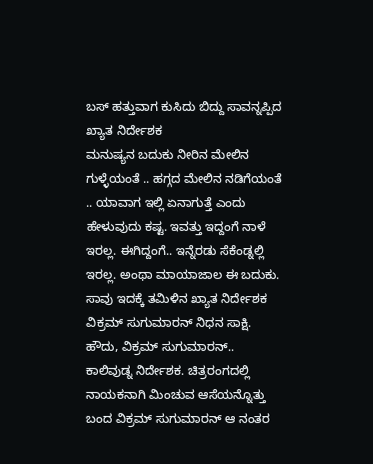ಬಸ್ ಹತ್ತುವಾಗ ಕುಸಿದು ಬಿದ್ದು ಸಾವನ್ನಪ್ಪಿದ ಖ್ಯಾತ ನಿರ್ದೇಶಕ
ಮನುಷ್ಯನ ಬದುಕು ನೀರಿನ ಮೇಲಿನ ಗುಳ್ಳೆಯಂತೆ .. ಹಗ್ಗದ ಮೇಲಿನ ನಡಿಗೆಯಂತೆ .. ಯಾವಾಗ ಇಲ್ಲಿ ಏನಾಗುತ್ತೆ ಎಂದು ಹೇಳುವುದು ಕಷ್ಟ. ಇವತ್ತು ಇದ್ದಂಗೆ ನಾಳೆ ಇರಲ್ಲ. ಈಗಿದ್ದಂಗೆ.. ಇನ್ನೆರಡು ಸೆಕೆಂಡ್ನಲ್ಲಿ ಇರಲ್ಲ. ಅಂಥಾ ಮಾಯಾಜಾಲ ಈ ಬದುಕು. ಸಾವು ಇದಕ್ಕೆ ತಮಿಳಿನ ಖ್ಯಾತ ನಿರ್ದೇಶಕ ವಿಕ್ರಮ್ ಸುಗುಮಾರನ್ ನಿಧನ ಸಾಕ್ಷಿ. ಹೌದು, ವಿಕ್ರಮ್ ಸುಗುಮಾರನ್..
ಕಾಲಿವುಡ್ನ ನಿರ್ದೇಶಕ. ಚಿತ್ರರಂಗದಲ್ಲಿ ನಾಯಕನಾಗಿ ಮಿಂಚುವ ಆಸೆಯನ್ನೊತ್ತು ಬಂದ ವಿಕ್ರಮ್ ಸುಗುಮಾರನ್ ಆ ನಂತರ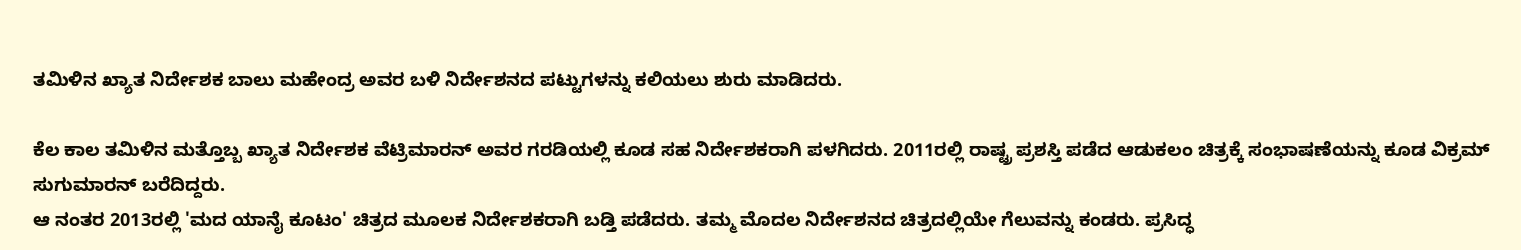ತಮಿಳಿನ ಖ್ಯಾತ ನಿರ್ದೇಶಕ ಬಾಲು ಮಹೇಂದ್ರ ಅವರ ಬಳಿ ನಿರ್ದೇಶನದ ಪಟ್ಟುಗಳನ್ನು ಕಲಿಯಲು ಶುರು ಮಾಡಿದರು.

ಕೆಲ ಕಾಲ ತಮಿಳಿನ ಮತ್ತೊಬ್ಬ ಖ್ಯಾತ ನಿರ್ದೇಶಕ ವೆಟ್ರಿಮಾರನ್ ಅವರ ಗರಡಿಯಲ್ಲಿ ಕೂಡ ಸಹ ನಿರ್ದೇಶಕರಾಗಿ ಪಳಗಿದರು. 2011ರಲ್ಲಿ ರಾಷ್ಟ್ರ ಪ್ರಶಸ್ತಿ ಪಡೆದ ಆಡುಕಲಂ ಚಿತ್ರಕ್ಕೆ ಸಂಭಾಷಣೆಯನ್ನು ಕೂಡ ವಿಕ್ರಮ್ ಸುಗುಮಾರನ್ ಬರೆದಿದ್ದರು.
ಆ ನಂತರ 2013ರಲ್ಲಿ 'ಮದ ಯಾನೈ ಕೂಟಂ' ಚಿತ್ರದ ಮೂಲಕ ನಿರ್ದೇಶಕರಾಗಿ ಬಡ್ತಿ ಪಡೆದರು. ತಮ್ಮ ಮೊದಲ ನಿರ್ದೇಶನದ ಚಿತ್ರದಲ್ಲಿಯೇ ಗೆಲುವನ್ನು ಕಂಡರು. ಪ್ರಸಿದ್ಧ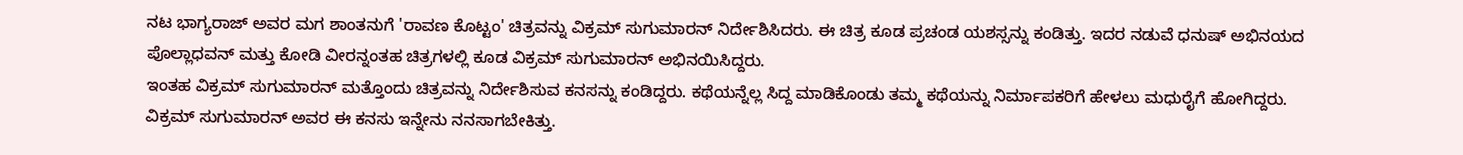ನಟ ಭಾಗ್ಯರಾಜ್ ಅವರ ಮಗ ಶಾಂತನುಗೆ 'ರಾವಣ ಕೊಟ್ಟಂ' ಚಿತ್ರವನ್ನು ವಿಕ್ರಮ್ ಸುಗುಮಾರನ್ ನಿರ್ದೇಶಿಸಿದರು. ಈ ಚಿತ್ರ ಕೂಡ ಪ್ರಚಂಡ ಯಶಸ್ಸನ್ನು ಕಂಡಿತ್ತು. ಇದರ ನಡುವೆ ಧನುಷ್ ಅಭಿನಯದ ಪೊಲ್ಲಾಧವನ್ ಮತ್ತು ಕೋಡಿ ವೀರನ್ನಂತಹ ಚಿತ್ರಗಳಲ್ಲಿ ಕೂಡ ವಿಕ್ರಮ್ ಸುಗುಮಾರನ್ ಅಭಿನಯಿಸಿದ್ದರು.
ಇಂತಹ ವಿಕ್ರಮ್ ಸುಗುಮಾರನ್ ಮತ್ತೊಂದು ಚಿತ್ರವನ್ನು ನಿರ್ದೇಶಿಸುವ ಕನಸನ್ನು ಕಂಡಿದ್ದರು. ಕಥೆಯನ್ನೆಲ್ಲ ಸಿದ್ದ ಮಾಡಿಕೊಂಡು ತಮ್ಮ ಕಥೆಯನ್ನು ನಿರ್ಮಾಪಕರಿಗೆ ಹೇಳಲು ಮಧುರೈಗೆ ಹೋಗಿದ್ದರು.
ವಿಕ್ರಮ್ ಸುಗುಮಾರನ್ ಅವರ ಈ ಕನಸು ಇನ್ನೇನು ನನಸಾಗಬೇಕಿತ್ತು.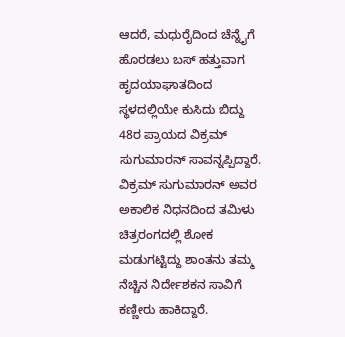ಆದರೆ, ಮಧುರೈದಿಂದ ಚೆನ್ನೈಗೆ ಹೊರಡಲು ಬಸ್ ಹತ್ತುವಾಗ ಹೃದಯಾಘಾತದಿಂದ ಸ್ಥಳದಲ್ಲಿಯೇ ಕುಸಿದು ಬಿದ್ದು 48ರ ಪ್ರಾಯದ ವಿಕ್ರಮ್ ಸುಗುಮಾರನ್ ಸಾವನ್ನಪ್ಪಿದ್ದಾರೆ.
ವಿಕ್ರಮ್ ಸುಗುಮಾರನ್ ಅವರ ಅಕಾಲಿಕ ನಿಧನದಿಂದ ತಮಿಳು ಚಿತ್ರರಂಗದಲ್ಲಿ ಶೋಕ ಮಡುಗಟ್ಟಿದ್ದು ಶಾಂತನು ತಮ್ಮ ನೆಚ್ಚಿನ ನಿರ್ದೇಶಕನ ಸಾವಿಗೆ ಕಣ್ಣೀರು ಹಾಕಿದ್ದಾರೆ.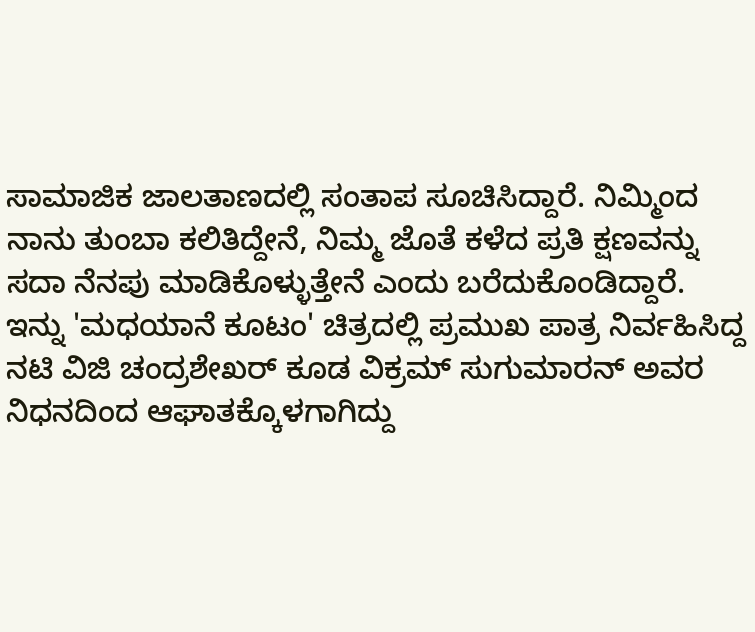ಸಾಮಾಜಿಕ ಜಾಲತಾಣದಲ್ಲಿ ಸಂತಾಪ ಸೂಚಿಸಿದ್ದಾರೆ. ನಿಮ್ಮಿಂದ ನಾನು ತುಂಬಾ ಕಲಿತಿದ್ದೇನೆ, ನಿಮ್ಮ ಜೊತೆ ಕಳೆದ ಪ್ರತಿ ಕ್ಷಣವನ್ನು ಸದಾ ನೆನಪು ಮಾಡಿಕೊಳ್ಳುತ್ತೇನೆ ಎಂದು ಬರೆದುಕೊಂಡಿದ್ದಾರೆ.
ಇನ್ನು 'ಮಧಯಾನೆ ಕೂಟಂ' ಚಿತ್ರದಲ್ಲಿ ಪ್ರಮುಖ ಪಾತ್ರ ನಿರ್ವಹಿಸಿದ್ದ ನಟಿ ವಿಜಿ ಚಂದ್ರಶೇಖರ್ ಕೂಡ ವಿಕ್ರಮ್ ಸುಗುಮಾರನ್ ಅವರ ನಿಧನದಿಂದ ಆಘಾತಕ್ಕೊಳಗಾಗಿದ್ದು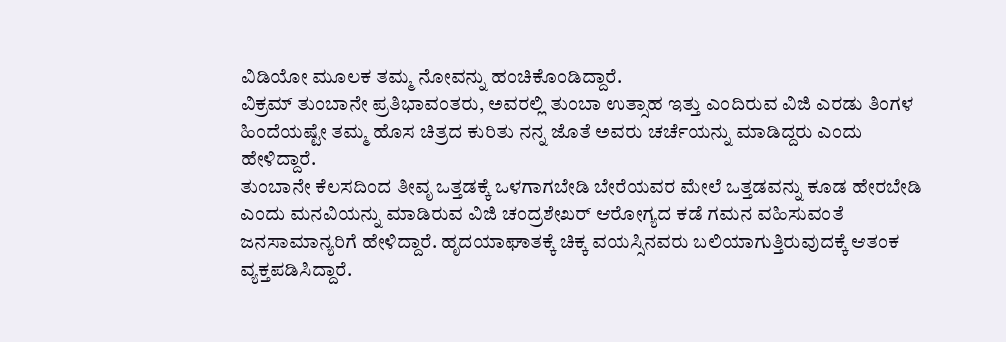ವಿಡಿಯೋ ಮೂಲಕ ತಮ್ಮ ನೋವನ್ನು ಹಂಚಿಕೊಂಡಿದ್ದಾರೆ.
ವಿಕ್ರಮ್ ತುಂಬಾನೇ ಪ್ರತಿಭಾವಂತರು, ಅವರಲ್ಲಿ ತುಂಬಾ ಉತ್ಸಾಹ ಇತ್ತು ಎಂದಿರುವ ವಿಜಿ ಎರಡು ತಿಂಗಳ ಹಿಂದೆಯಷ್ಟೇ ತಮ್ಮ ಹೊಸ ಚಿತ್ರದ ಕುರಿತು ನನ್ನ ಜೊತೆ ಅವರು ಚರ್ಚೆಯನ್ನು ಮಾಡಿದ್ದರು ಎಂದು ಹೇಳಿದ್ದಾರೆ.
ತುಂಬಾನೇ ಕೆಲಸದಿಂದ ತೀವೃ ಒತ್ತಡಕ್ಕೆ ಒಳಗಾಗಬೇಡಿ ಬೇರೆಯವರ ಮೇಲೆ ಒತ್ತಡವನ್ನು ಕೂಡ ಹೇರಬೇಡಿ ಎಂದು ಮನವಿಯನ್ನು ಮಾಡಿರುವ ವಿಜಿ ಚಂದ್ರಶೇಖರ್ ಆರೋಗ್ಯದ ಕಡೆ ಗಮನ ವಹಿಸುವಂತೆ ಜನಸಾಮಾನ್ಯರಿಗೆ ಹೇಳಿದ್ದಾರೆ. ಹೃದಯಾಘಾತಕ್ಕೆ ಚಿಕ್ಕ ವಯಸ್ಸಿನವರು ಬಲಿಯಾಗುತ್ತಿರುವುದಕ್ಕೆ ಆತಂಕ ವ್ಯಕ್ತಪಡಿಸಿದ್ದಾರೆ.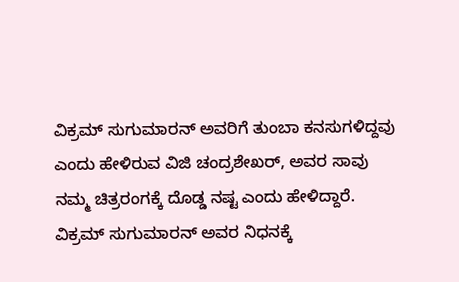ವಿಕ್ರಮ್ ಸುಗುಮಾರನ್ ಅವರಿಗೆ ತುಂಬಾ ಕನಸುಗಳಿದ್ದವು ಎಂದು ಹೇಳಿರುವ ವಿಜಿ ಚಂದ್ರಶೇಖರ್, ಅವರ ಸಾವು ನಮ್ಮ ಚಿತ್ರರಂಗಕ್ಕೆ ದೊಡ್ಡ ನಷ್ಟ ಎಂದು ಹೇಳಿದ್ದಾರೆ. ವಿಕ್ರಮ್ ಸುಗುಮಾರನ್ ಅವರ ನಿಧನಕ್ಕೆ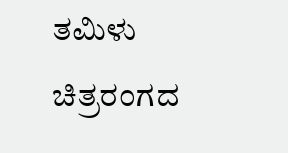ತಮಿಳು ಚಿತ್ರರಂಗದ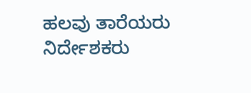ಹಲವು ತಾರೆಯರು ನಿರ್ದೇಶಕರು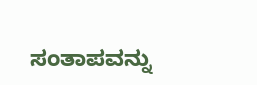ಸಂತಾಪವನ್ನು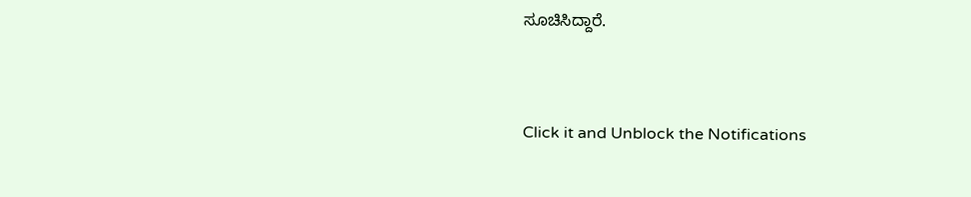ಸೂಚಿಸಿದ್ದಾರೆ.


Click it and Unblock the Notifications